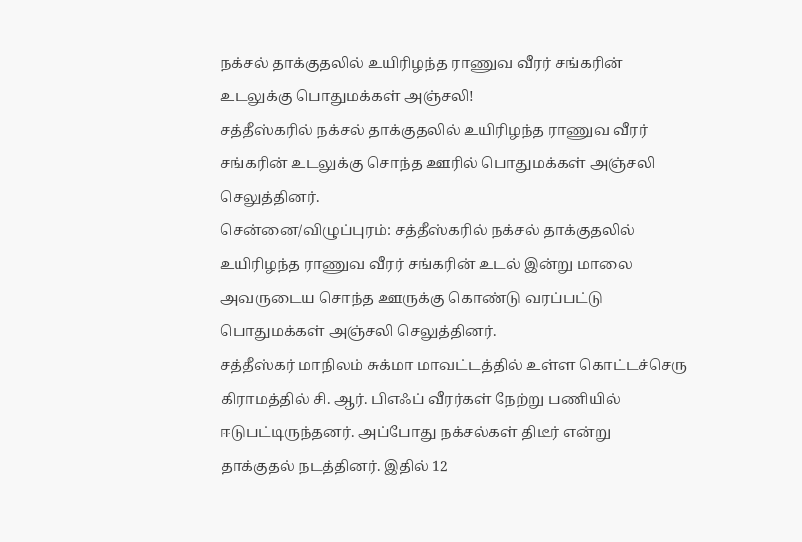நக்சல் தாக்குதலில் உயிரிழந்த ராணுவ வீரர் சங்கரின் உடலுக்கு பொதுமக்கள் அஞ்சலி!
சத்தீஸ்கரில் நக்சல் தாக்குதலில் உயிரிழந்த ராணுவ வீரர் சங்கரின் உடலுக்கு சொந்த ஊரில் பொதுமக்கள் அஞ்சலி செலுத்தினர்.
சென்னை/விழுப்புரம்: சத்தீஸ்கரில் நக்சல் தாக்குதலில் உயிரிழந்த ராணுவ வீரர் சங்கரின் உடல் இன்று மாலை அவருடைய சொந்த ஊருக்கு கொண்டு வரப்பட்டு பொதுமக்கள் அஞ்சலி செலுத்தினர்.
சத்தீஸ்கர் மாநிலம் சுக்மா மாவட்டத்தில் உள்ள கொட்டச்செரு கிராமத்தில் சி. ஆர். பிஎஃப் வீரர்கள் நேற்று பணியில் ஈடுபட்டிருந்தனர். அப்போது நக்சல்கள் திடீர் என்று தாக்குதல் நடத்தினர். இதில் 12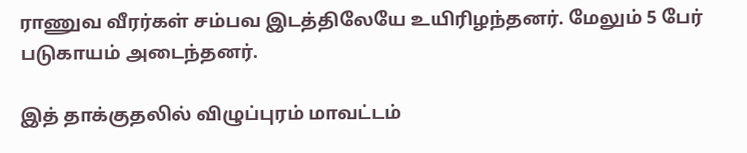ராணுவ வீரர்கள் சம்பவ இடத்திலேயே உயிரிழந்தனர். மேலும் 5 பேர் படுகாயம் அடைந்தனர்.

இத் தாக்குதலில் விழுப்புரம் மாவட்டம்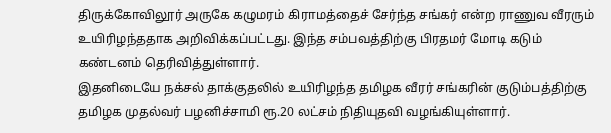திருக்கோவிலூர் அருகே கழுமரம் கிராமத்தைச் சேர்ந்த சங்கர் என்ற ராணுவ வீரரும் உயிரிழந்ததாக அறிவிக்கப்பட்டது. இந்த சம்பவத்திற்கு பிரதமர் மோடி கடும் கண்டனம் தெரிவித்துள்ளார்.
இதனிடையே நக்சல் தாக்குதலில் உயிரிழந்த தமிழக வீரர் சங்கரின் குடும்பத்திற்கு தமிழக முதல்வர் பழனிச்சாமி ரூ.20 லட்சம் நிதியுதவி வழங்கியுள்ளார்.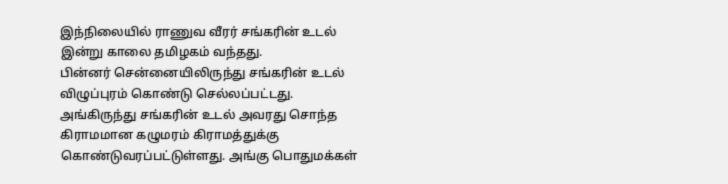இந்நிலையில் ராணுவ வீரர் சங்கரின் உடல் இன்று காலை தமிழகம் வந்தது.
பின்னர் சென்னையிலிருந்து சங்கரின் உடல் விழுப்புரம் கொண்டு செல்லப்பட்டது. அங்கிருந்து சங்கரின் உடல் அவரது சொந்த கிராமமான கழுமரம் கிராமத்துக்கு கொண்டுவரப்பட்டுள்ளது. அங்கு பொதுமக்கள்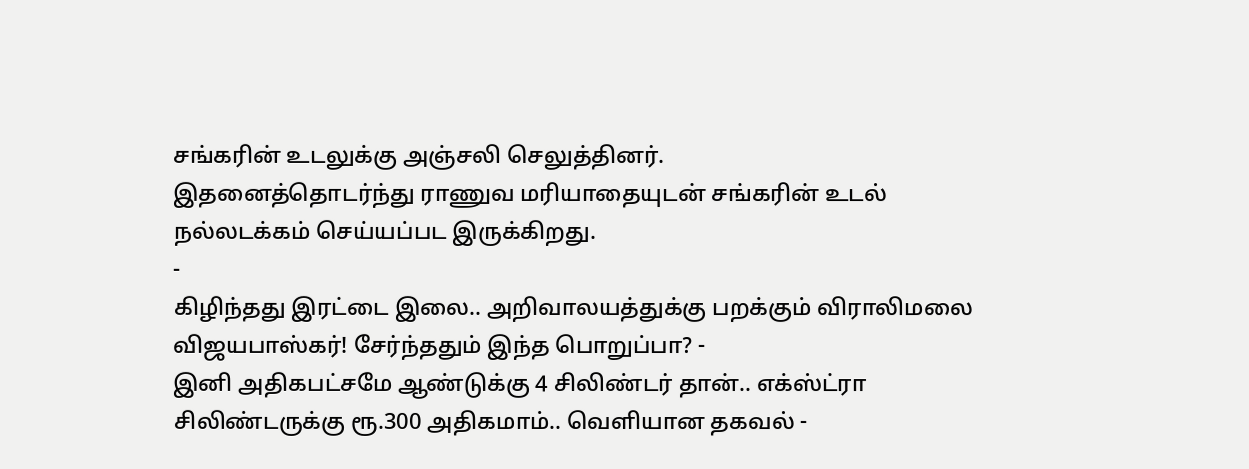சங்கரின் உடலுக்கு அஞ்சலி செலுத்தினர்.
இதனைத்தொடர்ந்து ராணுவ மரியாதையுடன் சங்கரின் உடல் நல்லடக்கம் செய்யப்பட இருக்கிறது.
-
கிழிந்தது இரட்டை இலை.. அறிவாலயத்துக்கு பறக்கும் விராலிமலை விஜயபாஸ்கர்! சேர்ந்ததும் இந்த பொறுப்பா? -
இனி அதிகபட்சமே ஆண்டுக்கு 4 சிலிண்டர் தான்.. எக்ஸ்ட்ரா சிலிண்டருக்கு ரூ.300 அதிகமாம்.. வெளியான தகவல் -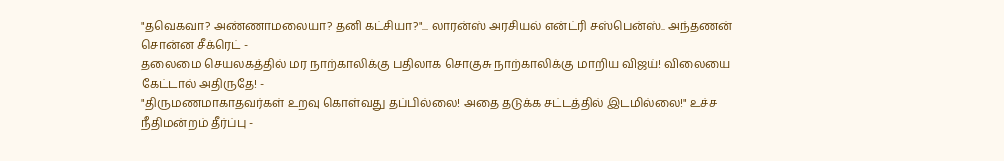"தவெகவா? அண்ணாமலையா? தனி கட்சியா?"... லாரன்ஸ் அரசியல் என்ட்ரி சஸ்பென்ஸ்.. அந்தணன் சொன்ன சீக்ரெட் -
தலைமை செயலகத்தில் மர நாற்காலிக்கு பதிலாக சொகுசு நாற்காலிக்கு மாறிய விஜய்! விலையை கேட்டால் அதிருதே! -
"திருமணமாகாதவர்கள் உறவு கொள்வது தப்பில்லை! அதை தடுக்க சட்டத்தில் இடமில்லை!" உச்ச நீதிமன்றம் தீர்ப்பு -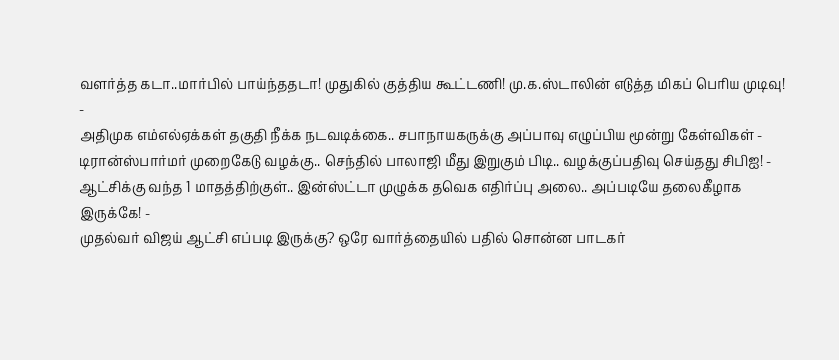வளர்த்த கடா..மார்பில் பாய்ந்ததடா! முதுகில் குத்திய கூட்டணி! மு.க.ஸ்டாலின் எடுத்த மிகப் பெரிய முடிவு! -
அதிமுக எம்எல்ஏக்கள் தகுதி நீக்க நடவடிக்கை.. சபாநாயகருக்கு அப்பாவு எழுப்பிய மூன்று கேள்விகள் -
டிரான்ஸ்பார்மர் முறைகேடு வழக்கு.. செந்தில் பாலாஜி மீது இறுகும் பிடி.. வழக்குப்பதிவு செய்தது சிபிஐ! -
ஆட்சிக்கு வந்த 1 மாதத்திற்குள்.. இன்ஸ்ட்டா முழுக்க தவெக எதிர்ப்பு அலை.. அப்படியே தலைகீழாக இருக்கே! -
முதல்வர் விஜய் ஆட்சி எப்படி இருக்கு? ஒரே வார்த்தையில் பதில் சொன்ன பாடகர்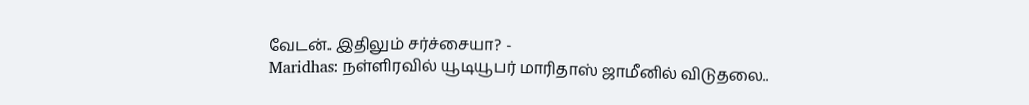வேடன்.. இதிலும் சர்ச்சையா? -
Maridhas: நள்ளிரவில் யூடியூபர் மாரிதாஸ் ஜாமீனில் விடுதலை..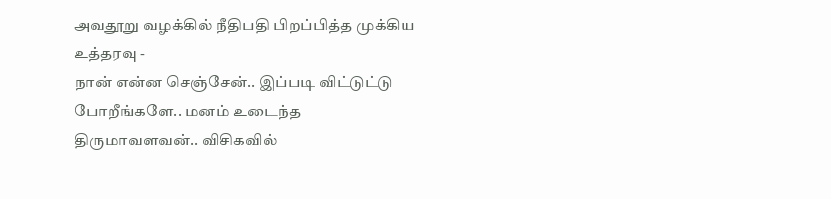அவதூறு வழக்கில் நீதிபதி பிறப்பித்த முக்கிய உத்தரவு -
நான் என்ன செஞ்சேன்.. இப்படி விட்டுட்டு போறீங்களே.. மனம் உடைந்த திருமாவளவன்.. விசிகவில்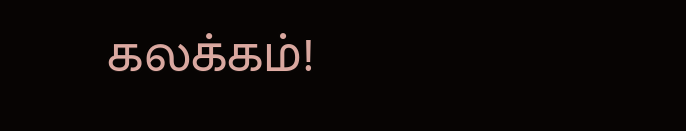கலக்கம்!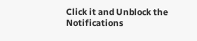Click it and Unblock the Notifications